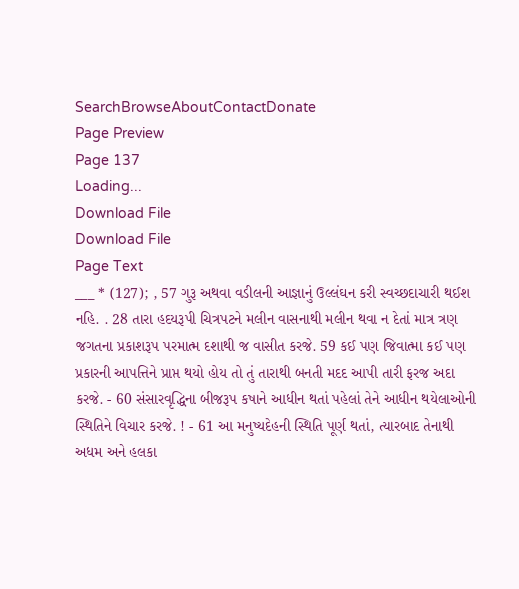SearchBrowseAboutContactDonate
Page Preview
Page 137
Loading...
Download File
Download File
Page Text
___ * (127); , 57 ગુરૂ અથવા વડીલની આજ્ઞાનું ઉલ્લંઘન કરી સ્વચ્છદાચારી થઈશ નહિ. . 28 તારા હદયરૂપી ચિત્રપટને મલીન વાસનાથી મલીન થવા ન દેતાં માત્ર ત્રણ જગતના પ્રકાશરૂપ પરમાત્મ દશાથી જ વાસીત કરજે. 59 કઈ પણ જિવાત્મા કઈ પણ પ્રકારની આપત્તિને પ્રાપ્ત થયો હોય તો તું તારાથી બનતી મદદ આપી તારી ફરજ અદા કરજે. - 60 સંસારવૃદ્ધિના બીજરૂપ કષાને આધીન થતાં પહેલાં તેને આધીન થયેલાઓની સ્થિતિને વિચાર કરજે. ! - 61 આ મનુષ્યદેહની સ્થિતિ પૂર્ણ થતાં, ત્યારબાદ તેનાથી અધમ અને હલકા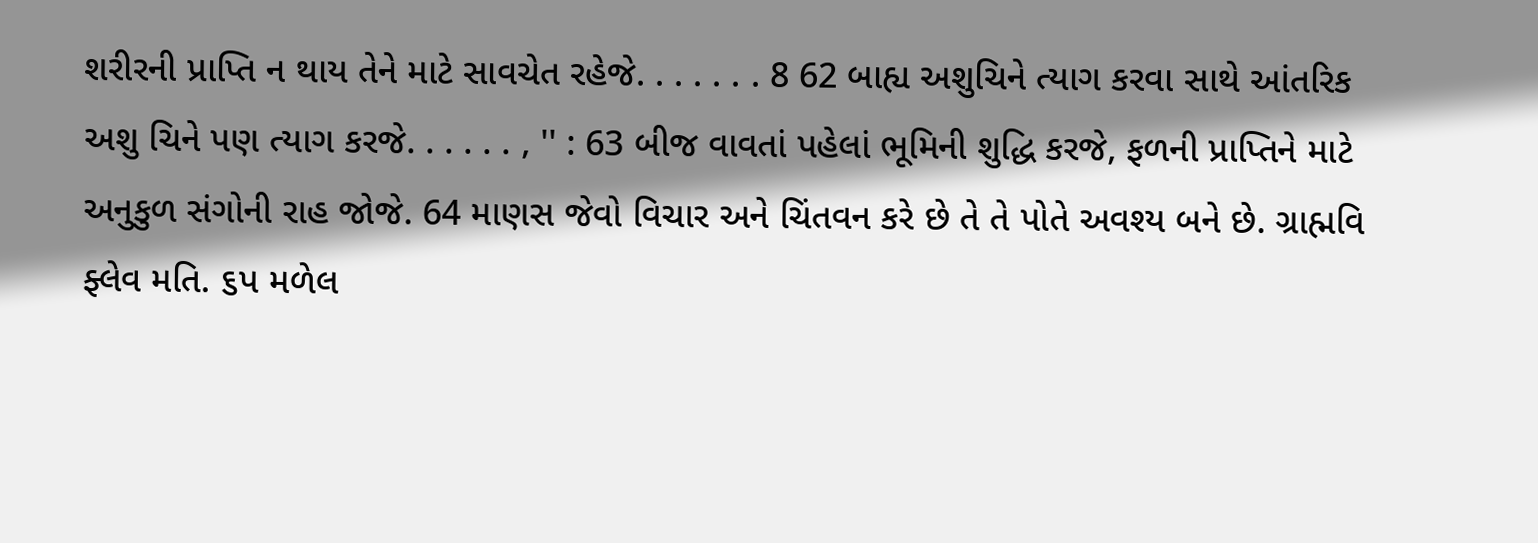શરીરની પ્રાપ્તિ ન થાય તેને માટે સાવચેત રહેજે. . . . . . . 8 62 બાહ્ય અશુચિને ત્યાગ કરવા સાથે આંતરિક અશુ ચિને પણ ત્યાગ કરજે. . . . . . , '' : 63 બીજ વાવતાં પહેલાં ભૂમિની શુદ્ધિ કરજે, ફળની પ્રાપ્તિને માટે અનુકુળ સંગોની રાહ જોજે. 64 માણસ જેવો વિચાર અને ચિંતવન કરે છે તે તે પોતે અવશ્ય બને છે. ગ્રાહ્મવિ ફ્લેવ મતિ. ૬પ મળેલ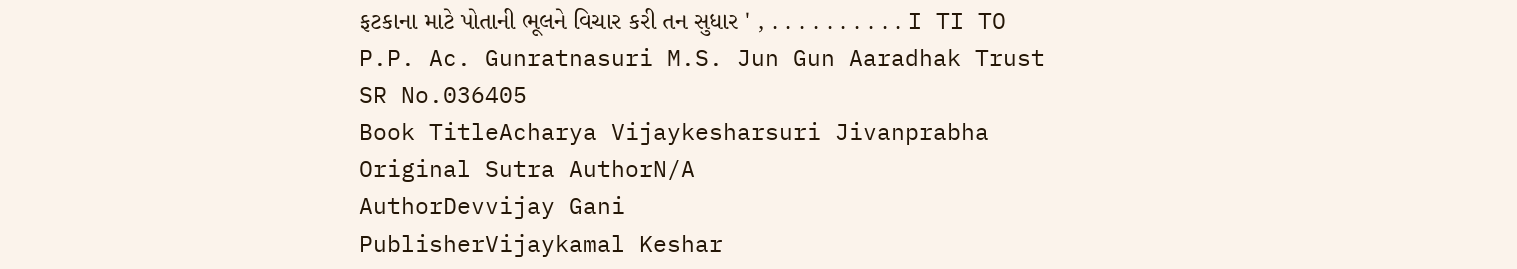ફટકાના માટે પોતાની ભૂલને વિચાર કરી તન સુધાર ' , . . . . . . . . . . I TI TO P.P. Ac. Gunratnasuri M.S. Jun Gun Aaradhak Trust
SR No.036405
Book TitleAcharya Vijaykesharsuri Jivanprabha
Original Sutra AuthorN/A
AuthorDevvijay Gani
PublisherVijaykamal Keshar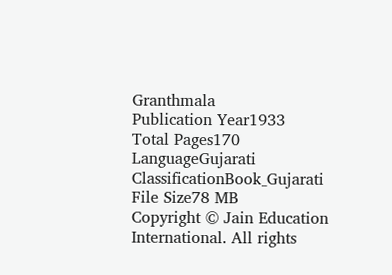Granthmala
Publication Year1933
Total Pages170
LanguageGujarati
ClassificationBook_Gujarati
File Size78 MB
Copyright © Jain Education International. All rights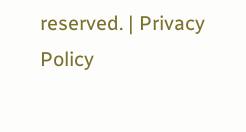reserved. | Privacy Policy